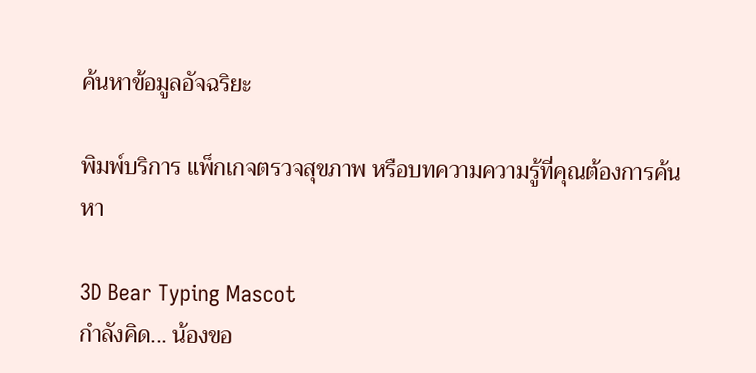ค้นหาข้อมูลอัจฉริยะ

พิมพ์บริการ แพ็กเกจตรวจสุขภาพ หรือบทความความรู้ที่คุณต้องการค้นหา

3D Bear Typing Mascot
กำลังคิด... น้องขอ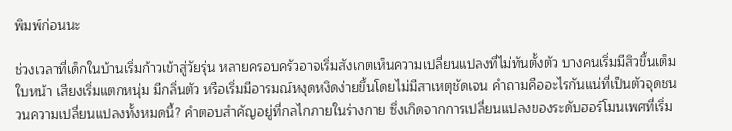พิมพ์ก่อนนะ

ช่วงเวลาที่เด็กในบ้านเริ่มก้าวเข้าสู่วัยรุ่น หลายครอบครัวอาจเริ่มสังเกตเห็นความเปลี่ยนแปลงที่ไม่ทันตั้งตัว บางคนเริ่มมีสิวขึ้นเต็มใบหน้า เสียงเริ่มแตกหนุ่ม มีกลิ่นตัว หรือเริ่มมีอารมณ์หงุดหงิดง่ายขึ้นโดยไม่มีสาเหตุชัดเจน คำถามคืออะไรกันแน่ที่เป็นตัวจุดชนวนความเปลี่ยนแปลงทั้งหมดนี้? คำตอบสำคัญอยู่ที่กลไกภายในร่างกาย ซึ่งเกิดจากการเปลี่ยนแปลงของระดับฮอร์โมนเพศที่เริ่ม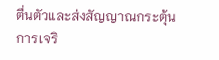ตื่นตัวและส่งสัญญาณกระตุ้นการเจริ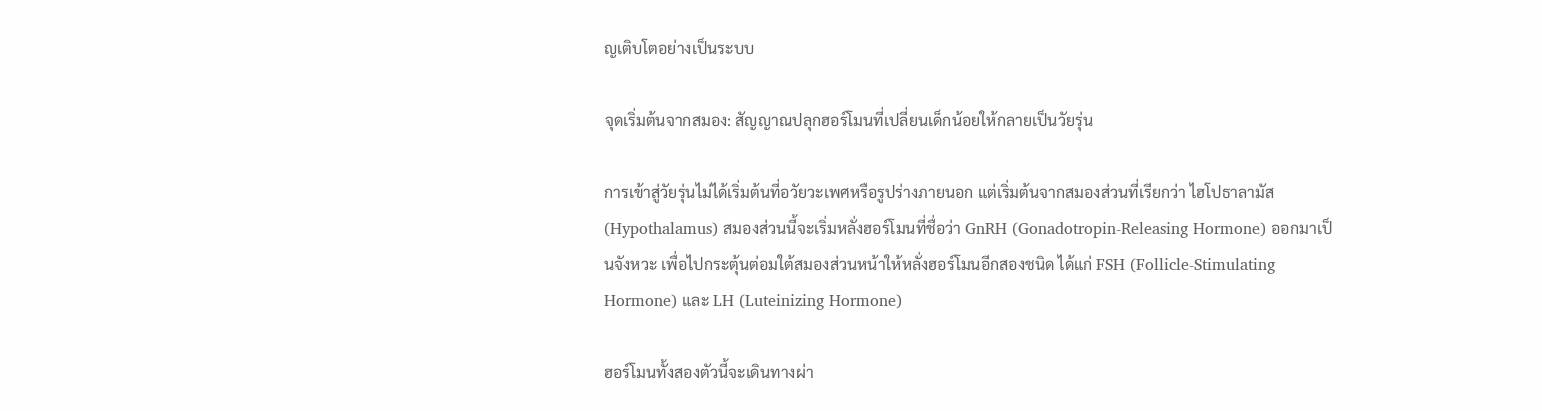ญเติบโตอย่างเป็นระบบ

จุดเริ่มต้นจากสมอง: สัญญาณปลุกฮอร์โมนที่เปลี่ยนเด็กน้อยให้กลายเป็นวัยรุ่น

การเข้าสู่วัยรุ่นไม่ได้เริ่มต้นที่อวัยวะเพศหรือรูปร่างภายนอก แต่เริ่มต้นจากสมองส่วนที่เรียกว่า ไฮโปธาลามัส (Hypothalamus) สมองส่วนนี้จะเริ่มหลั่งฮอร์โมนที่ชื่อว่า GnRH (Gonadotropin-Releasing Hormone) ออกมาเป็นจังหวะ เพื่อไปกระตุ้นต่อมใต้สมองส่วนหน้าให้หลั่งฮอร์โมนอีกสองชนิด ได้แก่ FSH (Follicle-Stimulating Hormone) และ LH (Luteinizing Hormone)

ฮอร์โมนทั้งสองตัวนี้จะเดินทางผ่า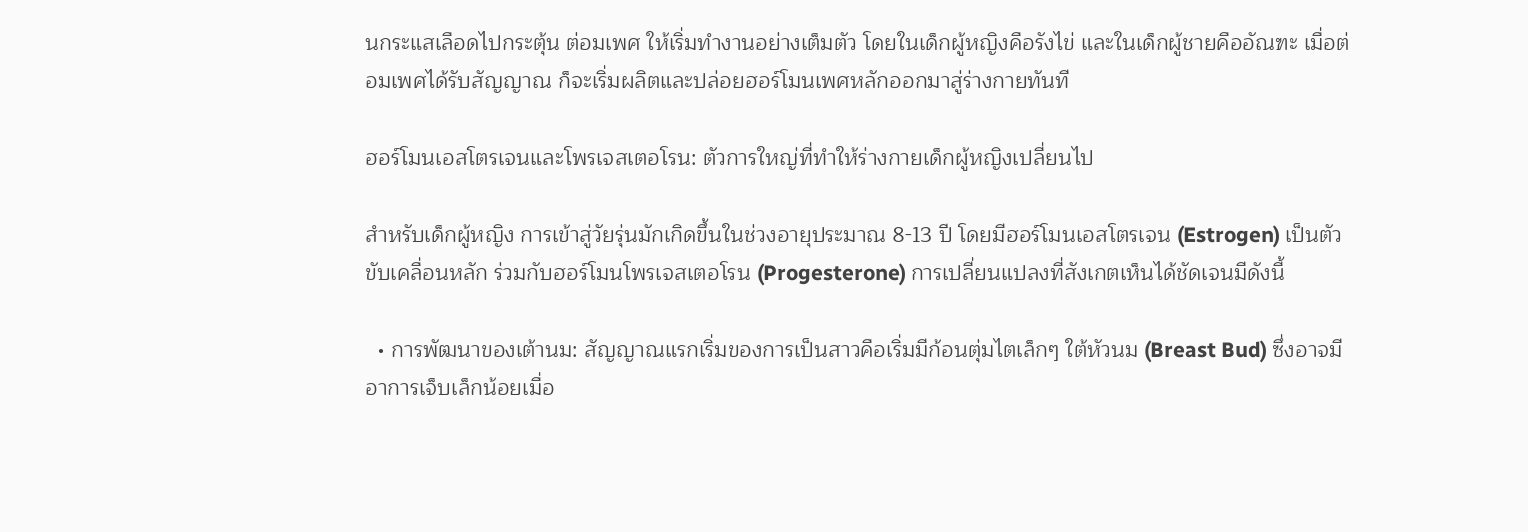นกระแสเลือดไปกระตุ้น ต่อมเพศ ให้เริ่มทำงานอย่างเต็มตัว โดยในเด็กผู้หญิงคือรังไข่ และในเด็กผู้ชายคืออัณฑะ เมื่อต่อมเพศได้รับสัญญาณ ก็จะเริ่มผลิตและปล่อยฮอร์โมนเพศหลักออกมาสู่ร่างกายทันที

ฮอร์โมนเอสโตรเจนและโพรเจสเตอโรน: ตัวการใหญ่ที่ทำให้ร่างกายเด็กผู้หญิงเปลี่ยนไป

สำหรับเด็กผู้หญิง การเข้าสู่วัยรุ่นมักเกิดขึ้นในช่วงอายุประมาณ 8-13 ปี โดยมีฮอร์โมนเอสโตรเจน (Estrogen) เป็นตัวขับเคลื่อนหลัก ร่วมกับฮอร์โมนโพรเจสเตอโรน (Progesterone) การเปลี่ยนแปลงที่สังเกตเห็นได้ชัดเจนมีดังนี้

  • การพัฒนาของเต้านม: สัญญาณแรกเริ่มของการเป็นสาวคือเริ่มมีก้อนตุ่มไตเล็กๆ ใต้หัวนม (Breast Bud) ซึ่งอาจมีอาการเจ็บเล็กน้อยเมื่อ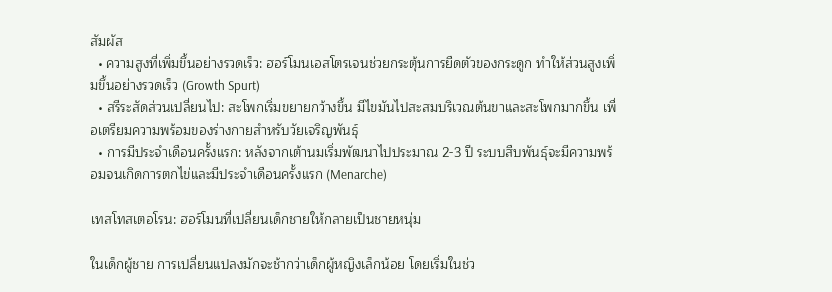สัมผัส
  • ความสูงที่เพิ่มขึ้นอย่างรวดเร็ว: ฮอร์โมนเอสโตรเจนช่วยกระตุ้นการยืดตัวของกระดูก ทำให้ส่วนสูงเพิ่มขึ้นอย่างรวดเร็ว (Growth Spurt)
  • สรีระสัดส่วนเปลี่ยนไป: สะโพกเริ่มขยายกว้างขึ้น มีไขมันไปสะสมบริเวณต้นขาและสะโพกมากขึ้น เพื่อเตรียมความพร้อมของร่างกายสำหรับวัยเจริญพันธุ์
  • การมีประจำเดือนครั้งแรก: หลังจากเต้านมเริ่มพัฒนาไปประมาณ 2-3 ปี ระบบสืบพันธุ์จะมีความพร้อมจนเกิดการตกไข่และมีประจำเดือนครั้งแรก (Menarche)

เทสโทสเตอโรน: ฮอร์โมนที่เปลี่ยนเด็กชายให้กลายเป็นชายหนุ่ม

ในเด็กผู้ชาย การเปลี่ยนแปลงมักจะช้ากว่าเด็กผู้หญิงเล็กน้อย โดยเริ่มในช่ว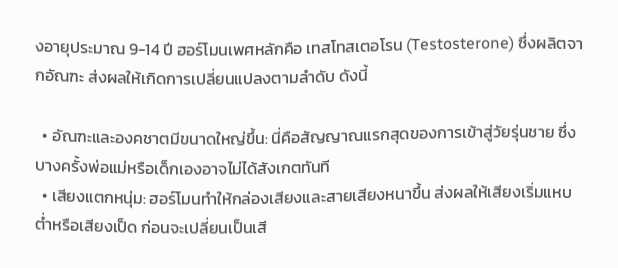งอายุประมาณ 9-14 ปี ฮอร์โมนเพศหลักคือ เทสโทสเตอโรน (Testosterone) ซึ่งผลิตจากอัณฑะ ส่งผลให้เกิดการเปลี่ยนแปลงตามลำดับ ดังนี้

  • อัณฑะและองคชาตมีขนาดใหญ่ขึ้น: นี่คือสัญญาณแรกสุดของการเข้าสู่วัยรุ่นชาย ซึ่งบางครั้งพ่อแม่หรือเด็กเองอาจไม่ได้สังเกตทันที
  • เสียงแตกหนุ่ม: ฮอร์โมนทำให้กล่องเสียงและสายเสียงหนาขึ้น ส่งผลให้เสียงเริ่มแหบต่ำหรือเสียงเป็ด ก่อนจะเปลี่ยนเป็นเสี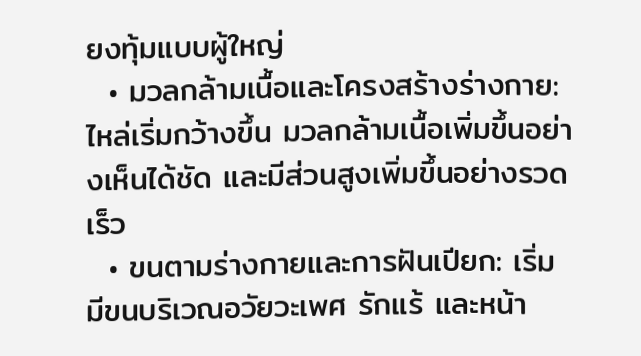ยงทุ้มแบบผู้ใหญ่
  • มวลกล้ามเนื้อและโครงสร้างร่างกาย: ไหล่เริ่มกว้างขึ้น มวลกล้ามเนื้อเพิ่มขึ้นอย่างเห็นได้ชัด และมีส่วนสูงเพิ่มขึ้นอย่างรวดเร็ว
  • ขนตามร่างกายและการฝันเปียก: เริ่มมีขนบริเวณอวัยวะเพศ รักแร้ และหน้า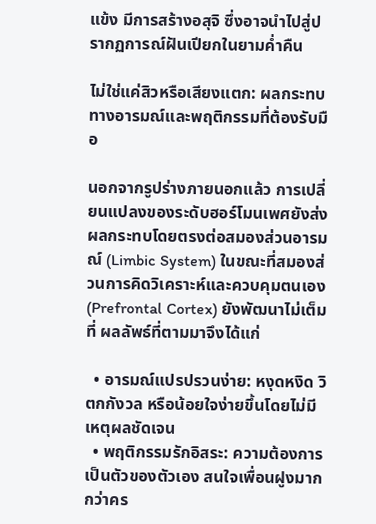แข้ง มีการสร้างอสุจิ ซึ่งอาจนำไปสู่ปรากฏการณ์ฝันเปียกในยามค่ำคืน

ไม่ใช่แค่สิวหรือเสียงแตก: ผลกระทบทางอารมณ์และพฤติกรรมที่ต้องรับมือ

นอกจากรูปร่างภายนอกแล้ว การเปลี่ยนแปลงของระดับฮอร์โมนเพศยังส่งผลกระทบโดยตรงต่อสมองส่วนอารมณ์ (Limbic System) ในขณะที่สมองส่วนการคิดวิเคราะห์และควบคุมตนเอง (Prefrontal Cortex) ยังพัฒนาไม่เต็มที่ ผลลัพธ์ที่ตามมาจึงได้แก่

  • อารมณ์แปรปรวนง่าย: หงุดหงิด วิตกกังวล หรือน้อยใจง่ายขึ้นโดยไม่มีเหตุผลชัดเจน
  • พฤติกรรมรักอิสระ: ความต้องการเป็นตัวของตัวเอง สนใจเพื่อนฝูงมากกว่าคร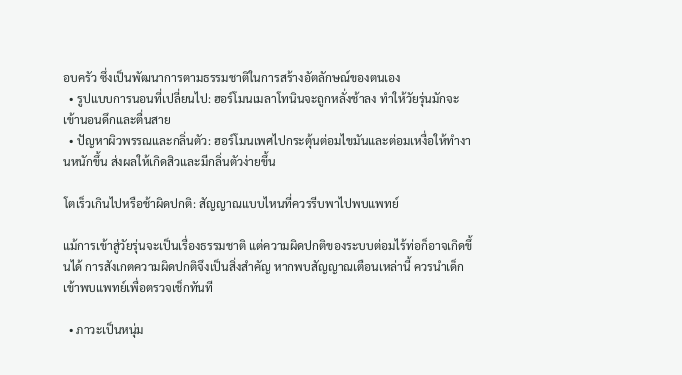อบครัว ซึ่งเป็นพัฒนาการตามธรรมชาติในการสร้างอัตลักษณ์ของตนเอง
  • รูปแบบการนอนที่เปลี่ยนไป: ฮอร์โมนเมลาโทนินจะถูกหลั่งช้าลง ทำให้วัยรุ่นมักจะเข้านอนดึกและตื่นสาย
  • ปัญหาผิวพรรณและกลิ่นตัว: ฮอร์โมนเพศไปกระตุ้นต่อมไขมันและต่อมเหงื่อให้ทำงานหนักขึ้น ส่งผลให้เกิดสิวและมีกลิ่นตัวง่ายขึ้น

โตเร็วเกินไปหรือช้าผิดปกติ: สัญญาณแบบไหนที่ควรรีบพาไปพบแพทย์

แม้การเข้าสู่วัยรุ่นจะเป็นเรื่องธรรมชาติ แต่ความผิดปกติของระบบต่อมไร้ท่อก็อาจเกิดขึ้นได้ การสังเกตความผิดปกติจึงเป็นสิ่งสำคัญ หากพบสัญญาณเตือนเหล่านี้ ควรนำเด็กเข้าพบแพทย์เพื่อตรวจเช็กทันที

  • ภาวะเป็นหนุ่ม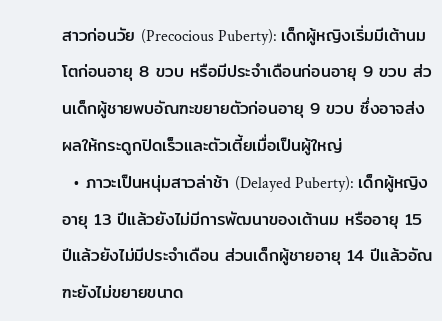สาวก่อนวัย (Precocious Puberty): เด็กผู้หญิงเริ่มมีเต้านมโตก่อนอายุ 8 ขวบ หรือมีประจำเดือนก่อนอายุ 9 ขวบ ส่วนเด็กผู้ชายพบอัณฑะขยายตัวก่อนอายุ 9 ขวบ ซึ่งอาจส่งผลให้กระดูกปิดเร็วและตัวเตี้ยเมื่อเป็นผู้ใหญ่
  • ภาวะเป็นหนุ่มสาวล่าช้า (Delayed Puberty): เด็กผู้หญิงอายุ 13 ปีแล้วยังไม่มีการพัฒนาของเต้านม หรืออายุ 15 ปีแล้วยังไม่มีประจำเดือน ส่วนเด็กผู้ชายอายุ 14 ปีแล้วอัณฑะยังไม่ขยายขนาด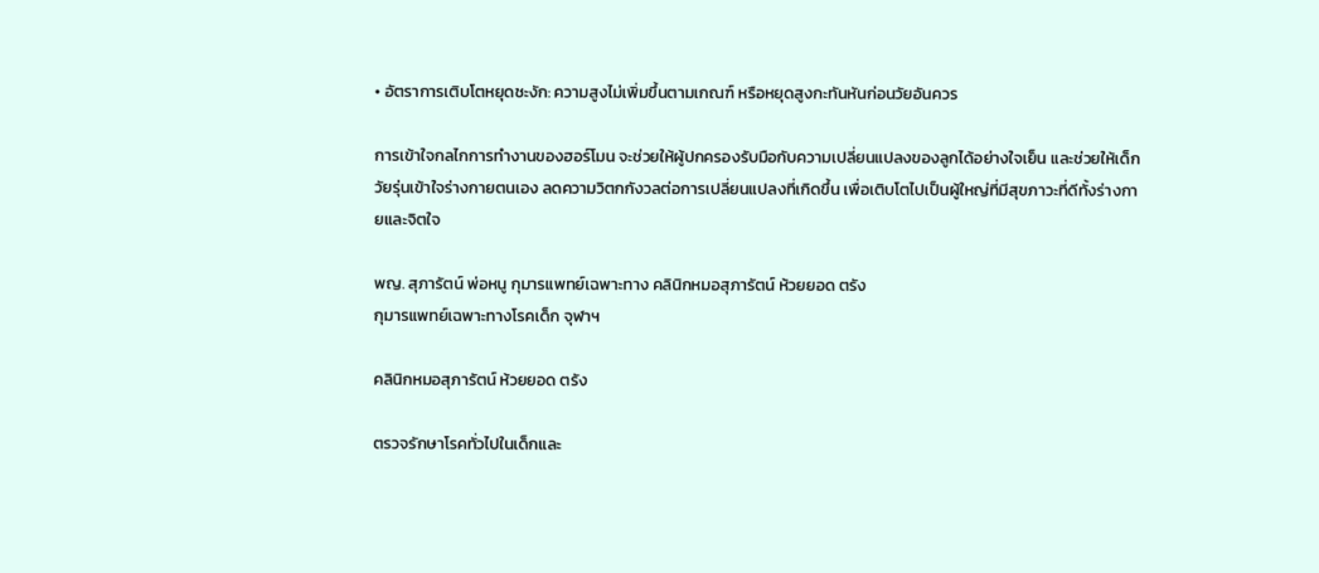• อัตราการเติบโตหยุดชะงัก: ความสูงไม่เพิ่มขึ้นตามเกณฑ์ หรือหยุดสูงกะทันหันก่อนวัยอันควร

การเข้าใจกลไกการทำงานของฮอร์โมน จะช่วยให้ผู้ปกครองรับมือกับความเปลี่ยนแปลงของลูกได้อย่างใจเย็น และช่วยให้เด็กวัยรุ่นเข้าใจร่างกายตนเอง ลดความวิตกกังวลต่อการเปลี่ยนแปลงที่เกิดขึ้น เพื่อเติบโตไปเป็นผู้ใหญ่ที่มีสุขภาวะที่ดีทั้งร่างกายและจิตใจ

พญ. สุภารัตน์ พ่อหนู กุมารแพทย์เฉพาะทาง คลินิกหมอสุภารัตน์ ห้วยยอด ตรัง
กุมารแพทย์เฉพาะทางโรคเด็ก จุฬาฯ

คลินิกหมอสุภารัตน์ ห้วยยอด ตรัง

ตรวจรักษาโรคทั่วไปในเด็กและ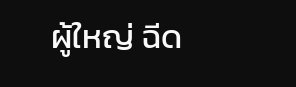ผู้ใหญ่ ฉีด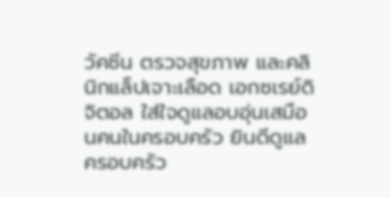วัคซีน ตรวจสุขภาพ และคลินิกแล็ปเจาะเลือด เอกซเรย์ดิจิตอล ใส่ใจดูแลอบอุ่นเสมือนคนในครอบครัว ยินดีดูแลครอบครัว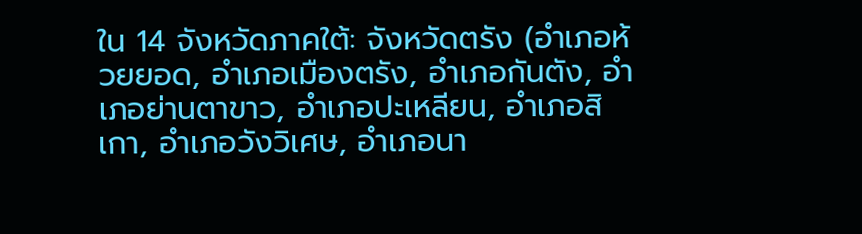ใน 14 จังหวัดภาคใต้: จังหวัดตรัง (อำเภอห้วยยอด, อำเภอเมืองตรัง, อำเภอกันตัง, อำเภอย่านตาขาว, อำเภอปะเหลียน, อำเภอสิเกา, อำเภอวังวิเศษ, อำเภอนา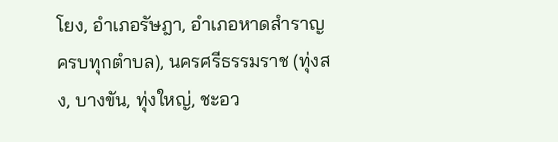โยง, อำเภอรัษฎา, อำเภอหาดสำราญ ครบทุกตำบล), นครศรีธรรมราช (ทุ่งสง, บางขัน, ทุ่งใหญ่, ชะอว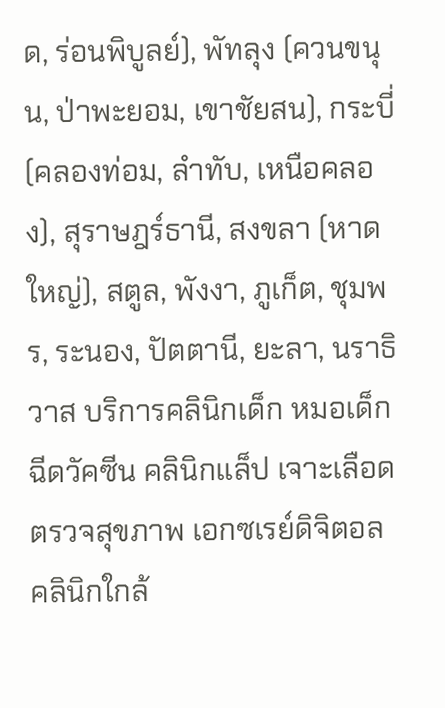ด, ร่อนพิบูลย์), พัทลุง (ควนขนุน, ป่าพะยอม, เขาชัยสน), กระบี่ (คลองท่อม, ลำทับ, เหนือคลอง), สุราษฎร์ธานี, สงขลา (หาดใหญ่), สตูล, พังงา, ภูเก็ต, ชุมพร, ระนอง, ปัตตานี, ยะลา, นราธิวาส บริการคลินิกเด็ก หมอเด็ก ฉีดวัคซีน คลินิกแล็ป เจาะเลือด ตรวจสุขภาพ เอกซเรย์ดิจิตอล คลินิกใกล้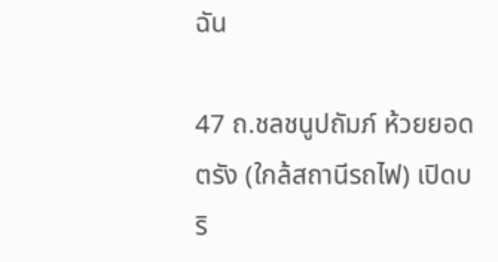ฉัน

47 ถ.ชลชนูปถัมภ์ ห้วยยอด ตรัง (ใกล้สถานีรถไฟ) เปิดบริ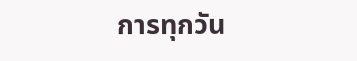การทุกวัน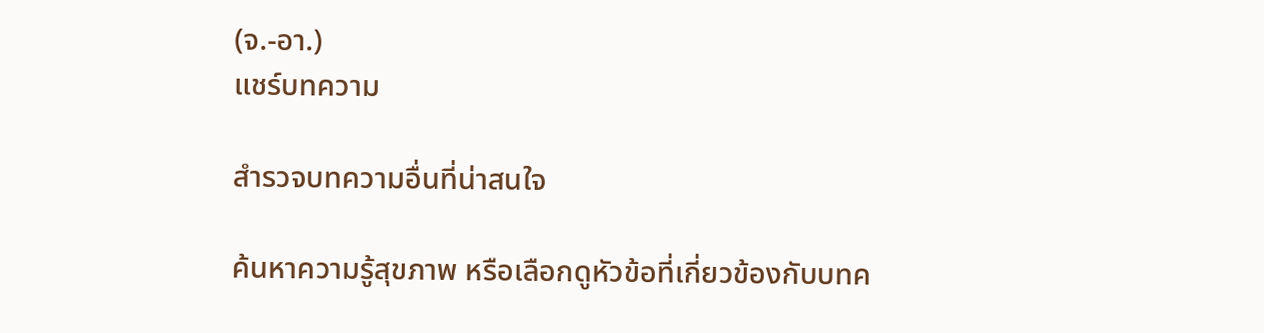(จ.-อา.)
แชร์บทความ

สำรวจบทความอื่นที่น่าสนใจ

ค้นหาความรู้สุขภาพ หรือเลือกดูหัวข้อที่เกี่ยวข้องกับบทค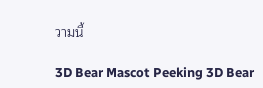วามนี้

3D Bear Mascot Peeking 3D Bear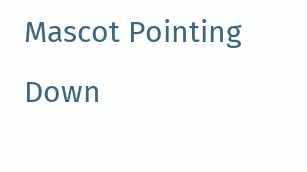Mascot Pointing Down